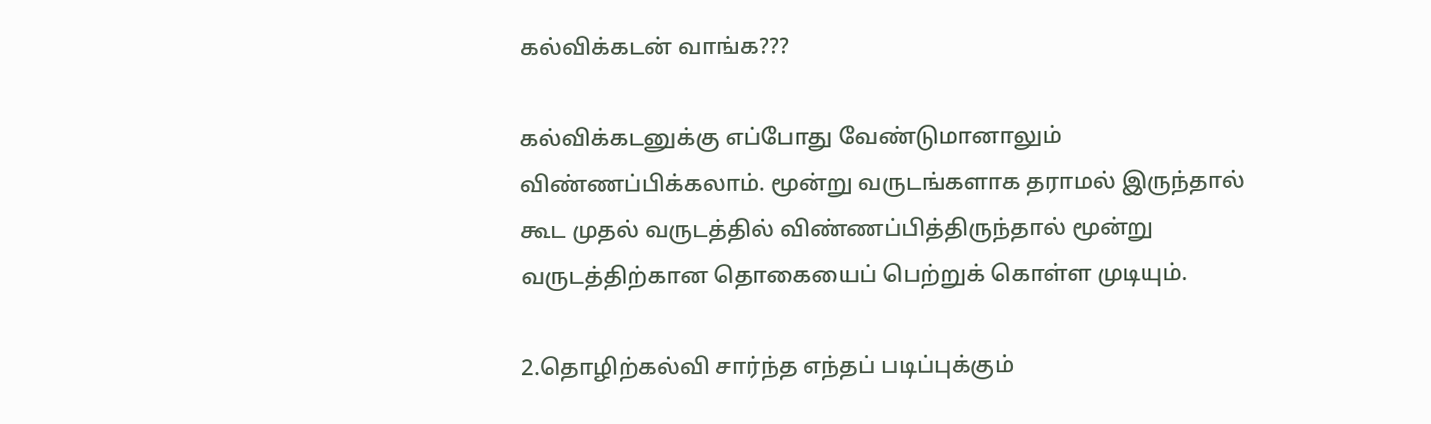கல்விக்கடன் வாங்க???

கல்விக்கடனுக்கு எப்போது வேண்டுமானாலும் விண்ணப்பிக்கலாம். மூன்று வருடங்களாக தராமல் இருந்தால் கூட முதல் வருடத்தில் விண்ணப்பித்திருந்தால் மூன்று வருடத்திற்கான தொகையைப் பெற்றுக் கொள்ள முடியும்.

2.தொழிற்கல்வி சார்ந்த எந்தப் படிப்புக்கும்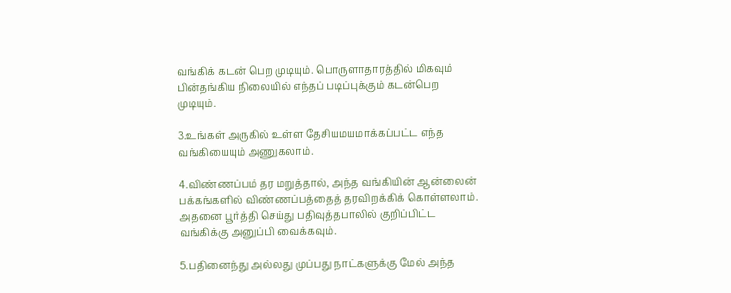வங்கிக் கடன் பெற முடியும். பொருளாதாரத்தில் மிகவும் பின்தங்கிய நிலையில் எந்தப் படிப்புக்கும் கடன்பெற முடியும்.

3.உங்கள் அருகில் உள்ள தேசியமயமாக்கப்பட்ட எந்த வங்கியையும் அணுகலாம்.

4.விண்ணப்பம் தர மறுத்தால், அந்த வங்கியின் ஆன்லைன் பக்கங்களில் விண்ணப்பத்தைத் தரவிறக்கிக் கொள்ளலாம். அதனை பூர்த்தி செய்து பதிவுத்தபாலில் குறிப்பிட்ட வங்கிக்கு அனுப்பி வைக்கவும்.

5.பதினைந்து அல்லது முப்பது நாட்களுக்கு மேல் அந்த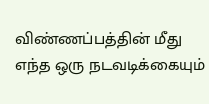விண்ணப்பத்தின் மீது எந்த ஒரு நடவடிக்கையும்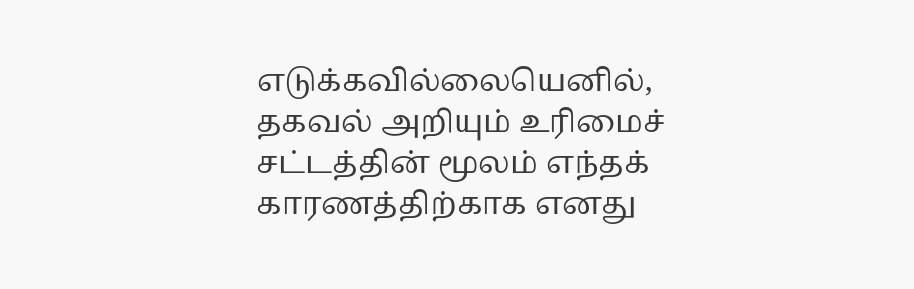எடுக்கவில்லையெனில், தகவல் அறியும் உரிமைச் சட்டத்தின் மூலம் எந்தக் காரணத்திற்காக எனது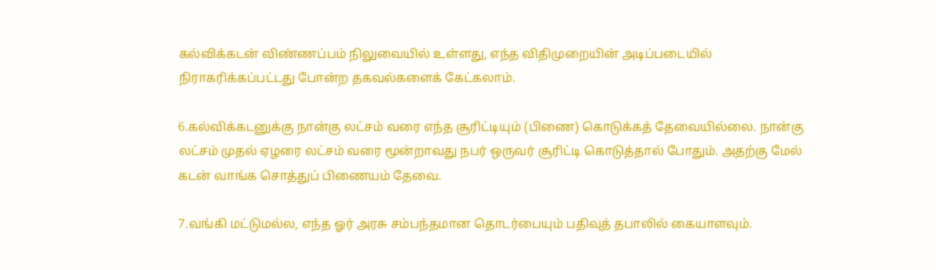கல்விக்கடன் விண்ணப்பம் நிலுவையில் உள்ளது, எந்த விதிமுறையின் அடிப்படையில் நிராகரிக்கப்பட்டது போன்ற தகவல்களைக் கேட்கலாம்.

6.கல்விக்கடனுக்கு நான்கு லட்சம் வரை எந்த சூரிட்டியும் (பிணை) கொடுக்கத் தேவையில்லை. நான்கு லட்சம் முதல் ஏழரை லட்சம் வரை மூன்றாவது நபர் ஒருவர் சூரிட்டி கொடுத்தால் போதும். அதற்கு மேல் கடன் வாங்க சொத்துப் பிணையம் தேவை.

7.வங்கி மட்டுமல்ல, எந்த ஓர் அரசு சம்பந்தமான தொடர்பையும் பதிவுத் தபாலில் கையாளவும்.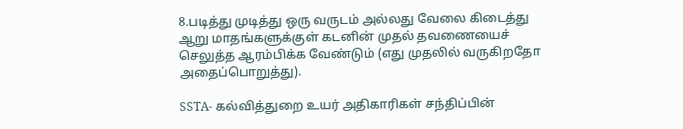8.படித்து முடித்து ஒரு வருடம் அல்லது வேலை கிடைத்து ஆறு மாதங்களுக்குள் கடனின் முதல் தவணையைச் செலுத்த ஆரம்பிக்க வேண்டும் (எது முதலில் வருகிறதோ அதைப்பொறுத்து).

SSTA- கல்வித்துறை உயர் அதிகாரிகள் சந்திப்பின்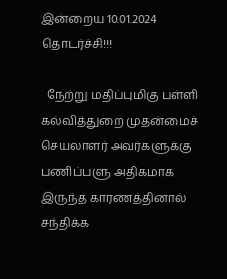இன்றைய 10.01.2024 தொடர்ச்சி!!!

  நேற்று மதிப்புமிகு பள்ளி கல்வித்துறை முதன்மைச் செயலாளர் அவர்களுக்கு பணிப்பளு அதிகமாக இருந்த காரணத்தினால் சந்திக்க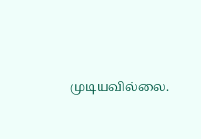முடியவில்லை.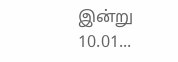இன்று 10.01...